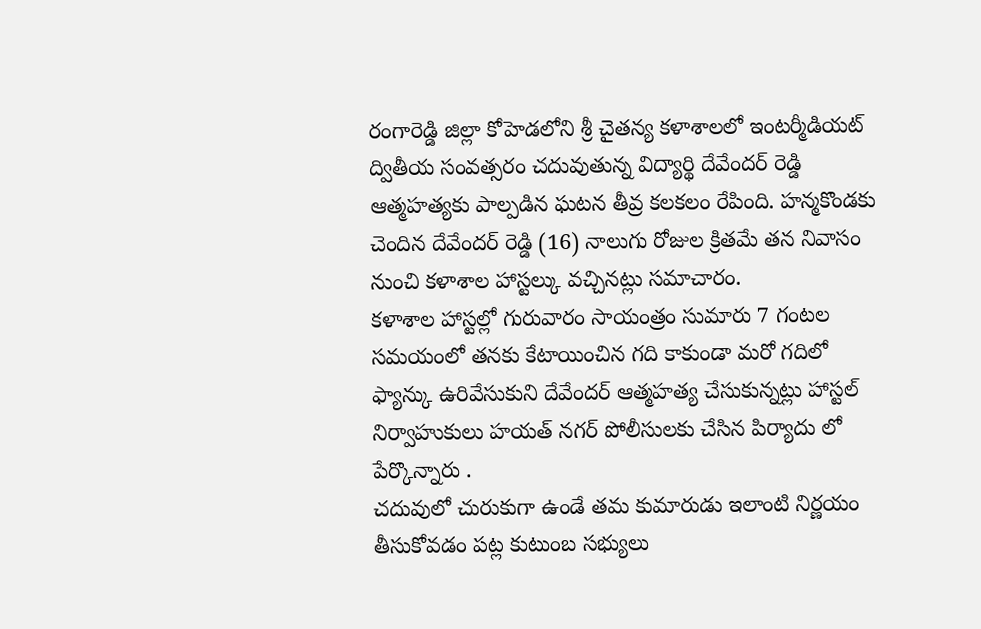రంగారెడ్డి జిల్లా కోహెడలోని శ్రీ చైతన్య కళాశాలలో ఇంటర్మీడియట్ ద్వితీయ సంవత్సరం చదువుతున్న విద్యార్థి దేవేందర్ రెడ్డి ఆత్మహత్యకు పాల్పడిన ఘటన తీవ్ర కలకలం రేపింది. హన్మకొండకు చెందిన దేవేందర్ రెడ్డి (16) నాలుగు రోజుల క్రితమే తన నివాసం నుంచి కళాశాల హాస్టల్కు వచ్చినట్లు సమాచారం.
కళాశాల హాస్టల్లో గురువారం సాయంత్రం సుమారు 7 గంటల సమయంలో తనకు కేటాయించిన గది కాకుండా మరో గదిలో ఫ్యాన్కు ఉరివేసుకుని దేవేందర్ ఆత్మహత్య చేసుకున్నట్లు హాస్టల్ నిర్వాహుకులు హయత్ నగర్ పోలీసులకు చేసిన పిర్యాదు లో పేర్కొన్నారు .
చదువులో చురుకుగా ఉండే తమ కుమారుడు ఇలాంటి నిర్ణయం తీసుకోవడం పట్ల కుటుంబ సభ్యులు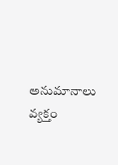అనుమానాలు వ్యక్తం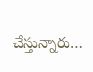చేస్తున్నారు…